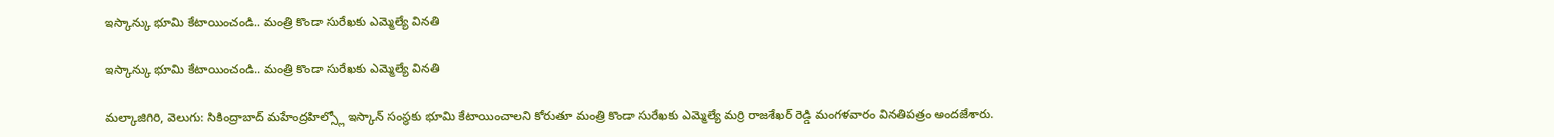ఇస్కాన్కు భూమి కేటాయించండి.. మంత్రి కొండా సురేఖకు ఎమ్మెల్యే వినతి

ఇస్కాన్కు భూమి కేటాయించండి.. మంత్రి కొండా సురేఖకు ఎమ్మెల్యే వినతి

మల్కాజిగిరి, వెలుగు: సికింద్రాబాద్ మహేంద్రహిల్స్లో ఇస్కాన్ సంస్థకు భూమి కేటాయించాలని కోరుతూ మంత్రి కొండా సురేఖకు ఎమ్మెల్యే మర్రి రాజశేఖర్ రెడ్డి మంగళవారం వినతిపత్రం అందజేశారు.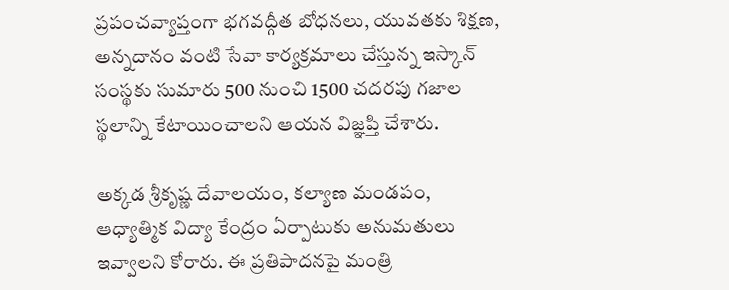ప్రపంచవ్యాప్తంగా భగవద్గీత బోధనలు, యువతకు శిక్షణ, అన్నదానం వంటి సేవా కార్యక్రమాలు చేస్తున్న ఇస్కాన్ సంస్థకు సుమారు 500 నుంచి 1500 చదరపు గజాల స్థలాన్ని కేటాయించాలని ఆయన విజ్ఞప్తి చేశారు.

అక్కడ శ్రీకృష్ణ దేవాలయం, కల్యాణ మండపం, ఆధ్యాత్మిక విద్యా కేంద్రం ఏర్పాటుకు అనుమతులు ఇవ్వాలని కోరారు. ఈ ప్రతిపాదనపై మంత్రి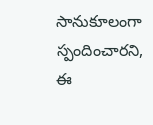సానుకూలంగా స్పందించారని, ఈ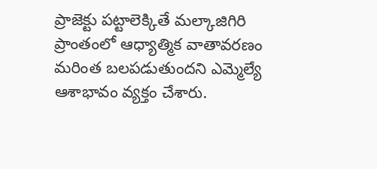ప్రాజెక్టు పట్టాలెక్కితే మల్కాజిగిరి ప్రాంతంలో ఆధ్యాత్మిక వాతావరణం మరింత బలపడుతుందని ఎమ్మెల్యే ఆశాభావం వ్యక్తం చేశారు.